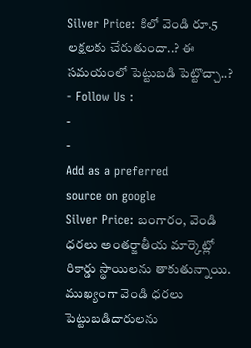Silver Price: కిలో వెండి రూ.5 లక్షలకు చేరుతుందా..? ఈ సమయంలో పెట్టుబడి పెట్టొచ్చా..?
- Follow Us :
-
-
Add as a preferred
source on google
Silver Price: బంగారం, వెండి ధరలు అంతర్జాతీయ మార్కెట్లో రికార్డు స్థాయిలను తాకుతున్నాయి. ముఖ్యంగా వెండి ధరలు పెట్టుబడిదారులను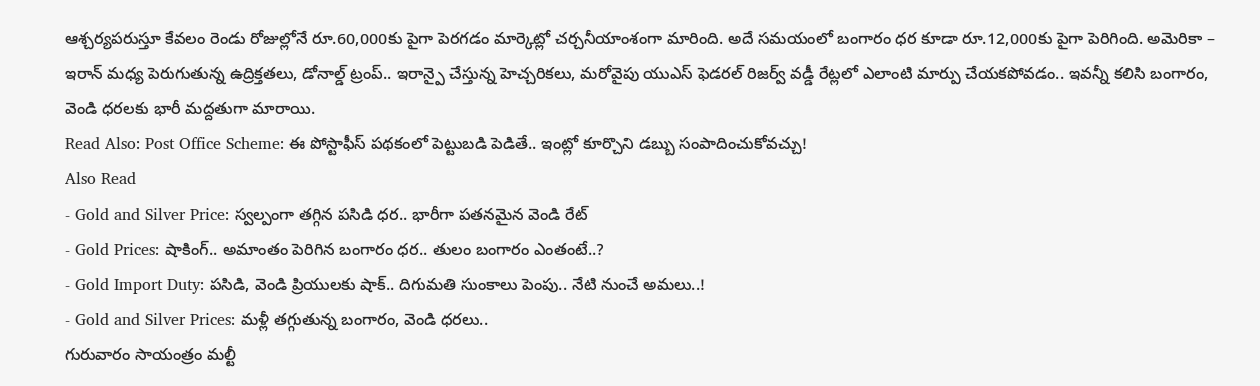ఆశ్చర్యపరుస్తూ కేవలం రెండు రోజుల్లోనే రూ.60,000కు పైగా పెరగడం మార్కెట్లో చర్చనీయాంశంగా మారింది. అదే సమయంలో బంగారం ధర కూడా రూ.12,000కు పైగా పెరిగింది. అమెరికా – ఇరాన్ మధ్య పెరుగుతున్న ఉద్రిక్తతలు, డోనాల్డ్ ట్రంప్.. ఇరాన్పై చేస్తున్న హెచ్చరికలు, మరోవైపు యుఎస్ ఫెడరల్ రిజర్వ్ వడ్డీ రేట్లలో ఎలాంటి మార్పు చేయకపోవడం.. ఇవన్నీ కలిసి బంగారం, వెండి ధరలకు భారీ మద్దతుగా మారాయి.
Read Also: Post Office Scheme: ఈ పోస్టాఫీస్ పథకంలో పెట్టుబడి పెడితే.. ఇంట్లో కూర్చొని డబ్బు సంపాదించుకోవచ్చు!
Also Read
- Gold and Silver Price: స్వల్పంగా తగ్గిన పసిడి ధర.. భారీగా పతనమైన వెండి రేట్
- Gold Prices: షాకింగ్.. అమాంతం పెరిగిన బంగారం ధర.. తులం బంగారం ఎంతంటే..?
- Gold Import Duty: పసిడి, వెండి ప్రియులకు షాక్.. దిగుమతి సుంకాలు పెంపు.. నేటి నుంచే అమలు..!
- Gold and Silver Prices: మళ్లీ తగ్గుతున్న బంగారం, వెండి ధరలు..
గురువారం సాయంత్రం మల్టీ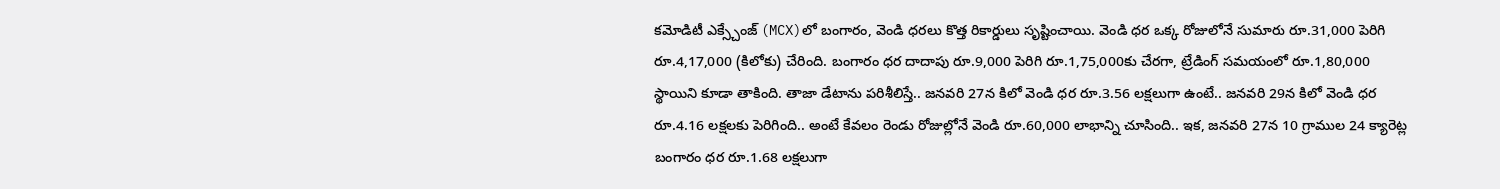కమోడిటీ ఎక్స్చేంజ్ (MCX)లో బంగారం, వెండి ధరలు కొత్త రికార్డులు సృష్టించాయి. వెండి ధర ఒక్క రోజులోనే సుమారు రూ.31,000 పెరిగి రూ.4,17,000 (కిలోకు) చేరింది. బంగారం ధర దాదాపు రూ.9,000 పెరిగి రూ.1,75,000కు చేరగా, ట్రేడింగ్ సమయంలో రూ.1,80,000 స్థాయిని కూడా తాకింది. తాజా డేటాను పరిశీలిస్తే.. జనవరి 27న కిలో వెండి ధర రూ.3.56 లక్షలుగా ఉంటే.. జనవరి 29న కిలో వెండి ధర రూ.4.16 లక్షలకు పెరిగింది.. అంటే కేవలం రెండు రోజుల్లోనే వెండి రూ.60,000 లాభాన్ని చూసింది.. ఇక, జనవరి 27న 10 గ్రాముల 24 క్యారెట్ల బంగారం ధర రూ.1.68 లక్షలుగా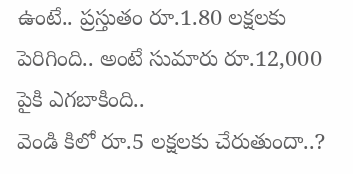ఉంటే.. ప్రస్తుతం రూ.1.80 లక్షలకు పెరిగింది.. అంటే సుమారు రూ.12,000 పైకి ఎగబాకింది..
వెండి కిలో రూ.5 లక్షలకు చేరుతుందా..?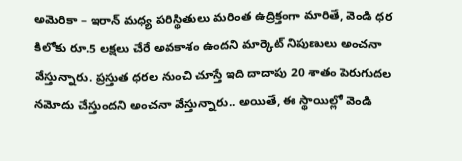అమెరికా – ఇరాన్ మధ్య పరిస్థితులు మరింత ఉద్రిక్తంగా మారితే, వెండి ధర కిలోకు రూ.5 లక్షలు చేరే అవకాశం ఉందని మార్కెట్ నిపుణులు అంచనా వేస్తున్నారు. ప్రస్తుత ధరల నుంచి చూస్తే ఇది దాదాపు 20 శాతం పెరుగుదల నమోదు చేస్తుందని అంచనా వేస్తున్నారు.. అయితే, ఈ స్థాయిల్లో వెండి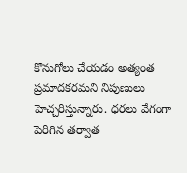కొనుగోలు చేయడం అత్యంత ప్రమాదకరమని నిపుణులు హెచ్చరిస్తున్నారు. ధరలు వేగంగా పెరిగిన తర్వాత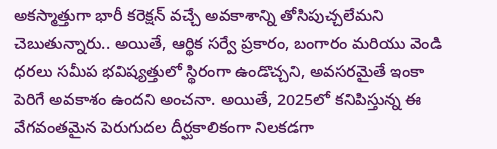అకస్మాత్తుగా భారీ కరెక్షన్ వచ్చే అవకాశాన్ని తోసిపుచ్చలేమని చెబుతున్నారు.. అయితే, ఆర్థిక సర్వే ప్రకారం, బంగారం మరియు వెండి ధరలు సమీప భవిష్యత్తులో స్థిరంగా ఉండొచ్చని, అవసరమైతే ఇంకా పెరిగే అవకాశం ఉందని అంచనా. అయితే, 2025లో కనిపిస్తున్న ఈ వేగవంతమైన పెరుగుదల దీర్ఘకాలికంగా నిలకడగా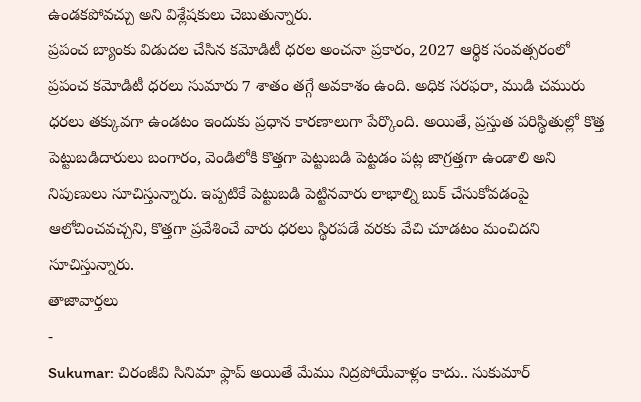ఉండకపోవచ్చు అని విశ్లేషకులు చెబుతున్నారు.
ప్రపంచ బ్యాంకు విడుదల చేసిన కమోడిటీ ధరల అంచనా ప్రకారం, 2027 ఆర్థిక సంవత్సరంలో ప్రపంచ కమోడిటీ ధరలు సుమారు 7 శాతం తగ్గే అవకాశం ఉంది. అధిక సరఫరా, ముడి చమురు ధరలు తక్కువగా ఉండటం ఇందుకు ప్రధాన కారణాలుగా పేర్కొంది. అయితే, ప్రస్తుత పరిస్థితుల్లో కొత్త పెట్టుబడిదారులు బంగారం, వెండిలోకి కొత్తగా పెట్టుబడి పెట్టడం పట్ల జాగ్రత్తగా ఉండాలి అని నిపుణులు సూచిస్తున్నారు. ఇప్పటికే పెట్టుబడి పెట్టినవారు లాభాల్ని బుక్ చేసుకోవడంపై ఆలోచించవచ్చని, కొత్తగా ప్రవేశించే వారు ధరలు స్థిరపడే వరకు వేచి చూడటం మంచిదని సూచిస్తున్నారు.
తాజావార్తలు
-
Sukumar: చిరంజీవి సినిమా ఫ్లాప్ అయితే మేము నిద్రపోయేవాళ్లం కాదు.. సుకుమార్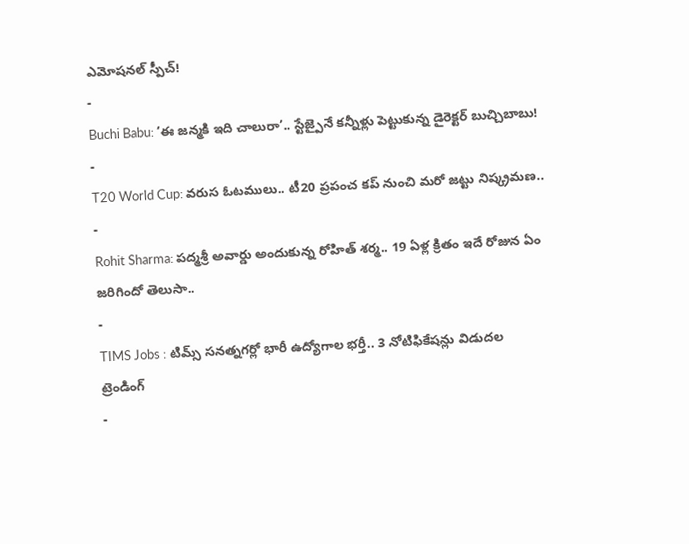ఎమోషనల్ స్పీచ్!
-
Buchi Babu: ‘ఈ జన్మకి ఇది చాలురా’.. స్టేజ్పైనే కన్నీళ్లు పెట్టుకున్న డైరెక్టర్ బుచ్చిబాబు!
-
T20 World Cup: వరుస ఓటములు.. టీ20 ప్రపంచ కప్ నుంచి మరో జట్టు నిష్క్రమణ..
-
Rohit Sharma: పద్మశ్రీ అవార్డు అందుకున్న రోహిత్ శర్మ.. 19 ఏళ్ల క్రితం ఇదే రోజున ఏం జరిగిందో తెలుసా..
-
TIMS Jobs : టిమ్స్ సనత్నగర్లో భారీ ఉద్యోగాల భర్తీ.. 3 నోటిఫికేషన్లు విడుదల
ట్రెండింగ్
-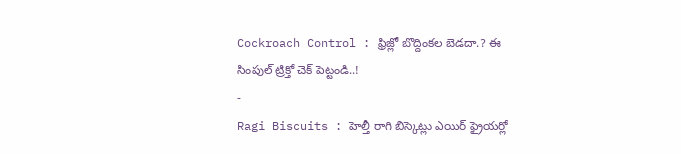Cockroach Control : ఫ్రిజ్లో బొద్దింకల బెడదా.? ఈ సింపుల్ ట్రిక్తో చెక్ పెట్టండి..!
-
Ragi Biscuits : హెల్తీ రాగి బిస్కెట్లు ఎయిర్ ఫ్రైయర్లో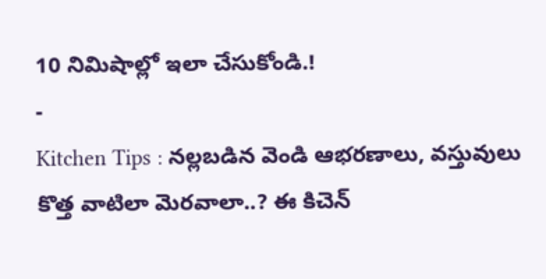10 నిమిషాల్లో ఇలా చేసుకోండి.!
-
Kitchen Tips : నల్లబడిన వెండి ఆభరణాలు, వస్తువులు కొత్త వాటిలా మెరవాలా..? ఈ కిచెన్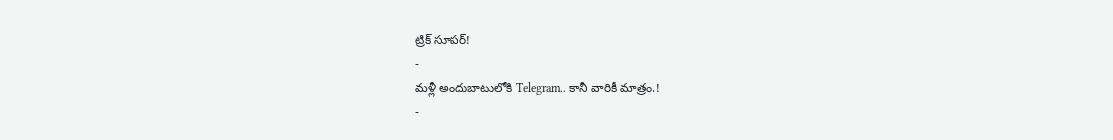ట్రిక్ సూపర్!
-
మళ్లీ అందుబాటులోకి Telegram.. కానీ వారికీ మాత్రం.!
-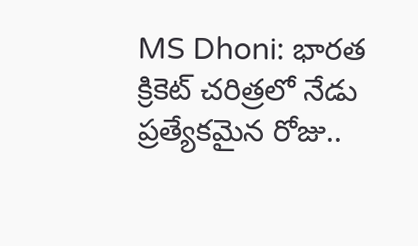MS Dhoni: భారత క్రికెట్ చరిత్రలో నేడు ప్రత్యేకమైన రోజు..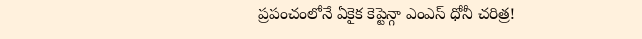ప్రపంచంలోనే ఏకైక కెప్టెన్గా ఎంఎస్ ధోనీ చరిత్ర!